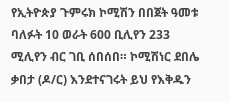የኢትዮጵያ ጉምሩክ ኮሚሽን በበጀት ዓመቱ ባለፉት 10 ወራት 600 ቢሊየን 233 ሚሊየን ብር ገቢ ሰበሰበ። ኮሚሽነር ደበሌ ቃበታ (ዶ/ር) እንደተናገሩት ይህ የእቅዱን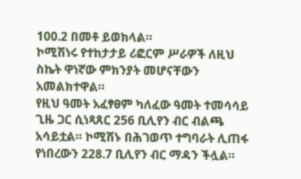100.2 በመቶ ይወክላል።
ኮሚሽነሩ የተከታታይ ሪፎርም ሥራዎች ለዚህ ስኬት ዋነኛው ምክንያት መሆናቸውን አመልክተዋል።
የዚህ ዓመት አፈፃፀም ካለፈው ዓመት ተመሳሳይ ጊዜ ጋር ሲነጻጸር 256 ቢሊየን ብር ብልጫ አሳይቷል። ኮሚሽኑ በሕገወጥ ተግባራት ሊጠፋ የነበረውን 228.7 ቢሊየን ብር ማዳን ችሏል።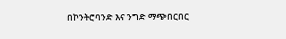በኮንትሮባንድ እና ንግድ ማጭበርበር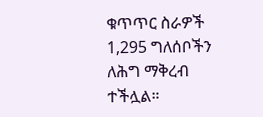ቁጥጥር ስራዎች 1,295 ግለሰቦችን ለሕግ ማቅረብ ተችሏል።